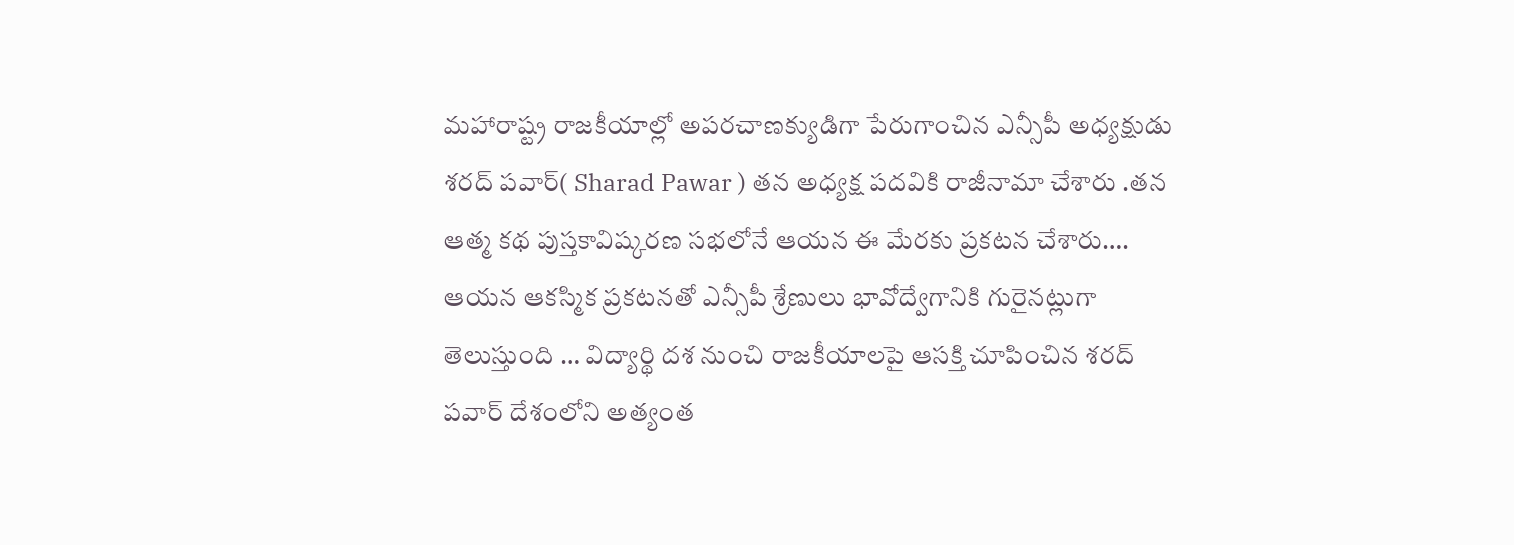మహారాష్ట్ర రాజకీయాల్లో అపరచాణక్యుడిగా పేరుగాంచిన ఎన్సీపీ అధ్యక్షుడు శరద్ పవార్( Sharad Pawar ) తన అధ్యక్ష పదవికి రాజీనామా చేశారు .తన ఆత్మ కథ పుస్తకావిష్కరణ సభలోనే ఆయన ఈ మేరకు ప్రకటన చేశారు….
ఆయన ఆకస్మిక ప్రకటనతో ఎన్సీపీ శ్రేణులు భావోద్వేగానికి గురైనట్లుగా తెలుస్తుంది … విద్యార్థి దశ నుంచి రాజకీయాలపై ఆసక్తి చూపించిన శరద్ పవార్ దేశంలోని అత్యంత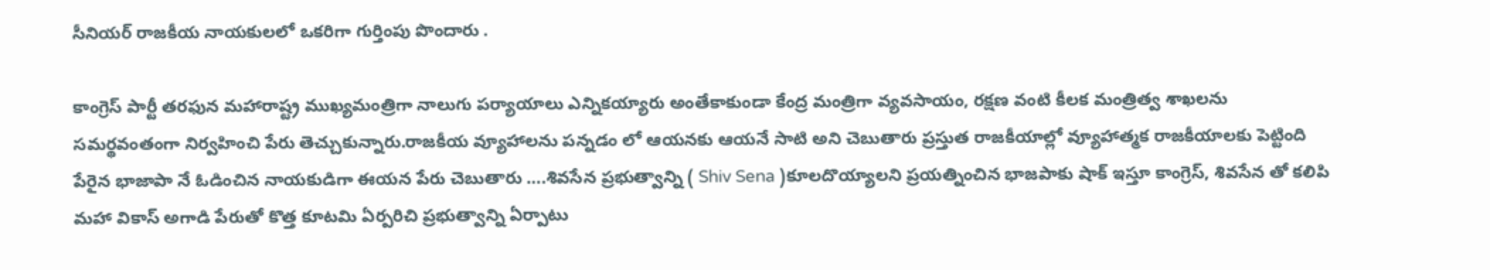సీనియర్ రాజకీయ నాయకులలో ఒకరిగా గుర్తింపు పొందారు .

కాంగ్రెస్ పార్టీ తరఫున మహారాష్ట్ర ముఖ్యమంత్రిగా నాలుగు పర్యాయాలు ఎన్నికయ్యారు అంతేకాకుండా కేంద్ర మంత్రిగా వ్యవసాయం, రక్షణ వంటి కీలక మంత్రిత్వ శాఖలను సమర్థవంతంగా నిర్వహించి పేరు తెచ్చుకున్నారు.రాజకీయ వ్యూహాలను పన్నడం లో ఆయనకు ఆయనే సాటి అని చెబుతారు ప్రస్తుత రాజకీయాల్లో వ్యూహాత్మక రాజకీయాలకు పెట్టింది పేరైన భాజాపా నే ఓడించిన నాయకుడిగా ఈయన పేరు చెబుతారు ….శివసేన ప్రభుత్వాన్ని ( Shiv Sena )కూలదొయ్యాలని ప్రయత్నించిన భాజపాకు షాక్ ఇస్తూ కాంగ్రెస్, శివసేన తో కలిపి మహా వికాస్ అగాడి పేరుతో కొత్త కూటమి ఏర్పరిచి ప్రభుత్వాన్ని ఏర్పాటు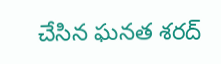చేసిన ఘనత శరద్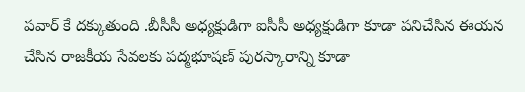పవార్ కే దక్కుతుంది .బీసీసీ అధ్యక్షుడిగా ఐసీసీ అధ్యక్షుడిగా కూడా పనిచేసిన ఈయన చేసిన రాజకీయ సేవలకు పద్మభూషణ్ పురస్కారాన్ని కూడా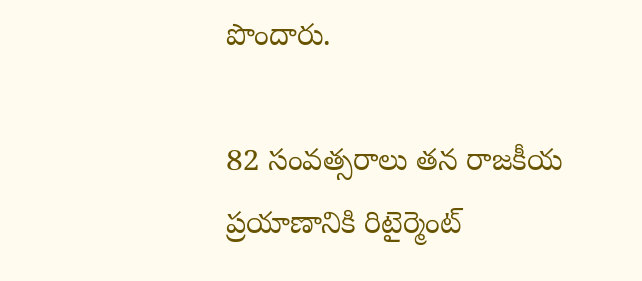పొందారు.

82 సంవత్సరాలు తన రాజకీయ ప్రయాణానికి రిటైర్మెంట్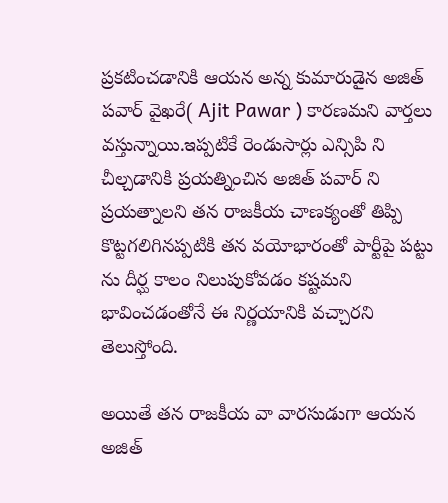ప్రకటించడానికి ఆయన అన్న కుమారుడైన అజిత్ పవార్ వైఖరే( Ajit Pawar ) కారణమని వార్తలు వస్తున్నాయి.ఇప్పటికే రెండుసార్లు ఎన్సిపి ని చీల్చడానికి ప్రయత్నించిన అజిత్ పవార్ ని ప్రయత్నాలని తన రాజకీయ చాణక్యంతో తిప్పి కొట్టగలిగినప్పటికి తన వయోభారంతో పార్టీపై పట్టు ను దీర్ఘ కాలం నిలుపుకోవడం కష్టమని భావించడంతోనే ఈ నిర్ణయానికి వచ్చారని తెలుస్తోంది.

అయితే తన రాజకీయ వా వారసుడుగా ఆయన అజిత్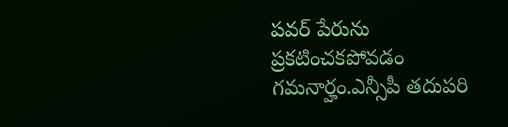పవర్ పేరును ప్రకటించకపోవడం గమనార్హం.ఎన్సీపీ తదుపరి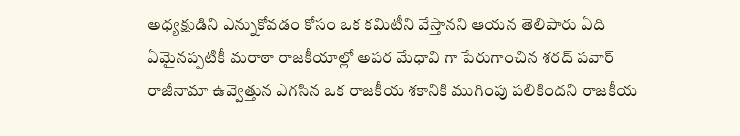అధ్యక్షుడిని ఎన్నుకోవడం కోసం ఒక కమిటీని వేస్తానని ఆయన తెలిపారు ఏది ఏమైనప్పటికీ మరాఠా రాజకీయాల్లో అపర మేధావి గా పేరుగాంచిన శరద్ పవార్ రాజీనామా ఉవ్వెత్తున ఎగసిన ఒక రాజకీయ శకానికి ముగింపు పలికిందని రాజకీయ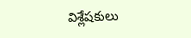విశ్లేషకులు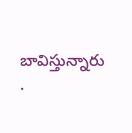బావిస్తున్నారు .